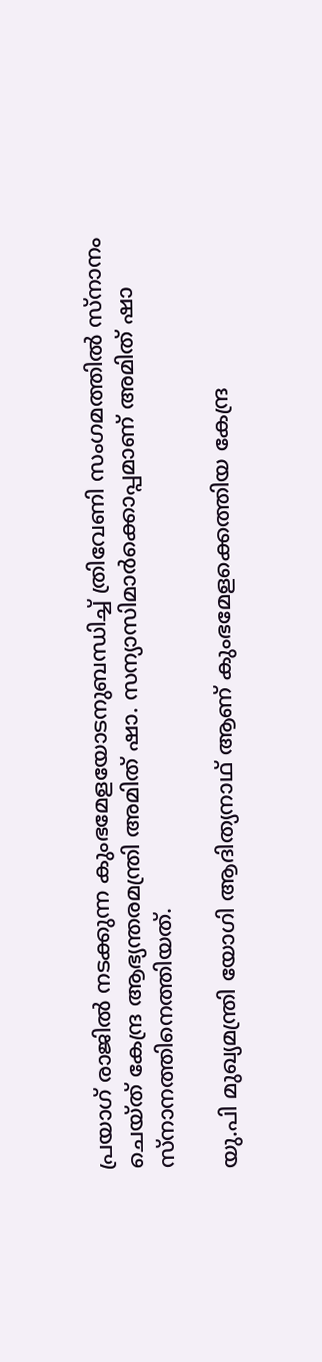പ്രയാഗ് രാജിൽ നടക്കുന്ന കുംഭമേളയോടനുബന്ധിച്ച് ത്രിവേണി സംഗമത്തിൽ സ്നാനം ചെയ്ത് കേന്ദ്ര ആഭ്യന്തരമന്ത്രി അമിത് ഷാ. സന്യാസിമാർക്കൊപ്പമാണ് അമിത് ഷാ സ്നാനത്തിനെത്തിയത്.

യു.പി മുഖ്യമന്ത്രി യോഗി ആദിത്യനാഥ് ആണ് കുംഭമേളക്കെത്തിയ കേന്ദ്ര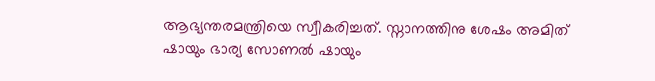ആഭ്യന്തരമന്ത്രിയെ സ്വീകരിച്ചത്. സ്നാനത്തിനു ശേഷം അമിത് ഷായും ഭാര്യ സോണൽ ഷായും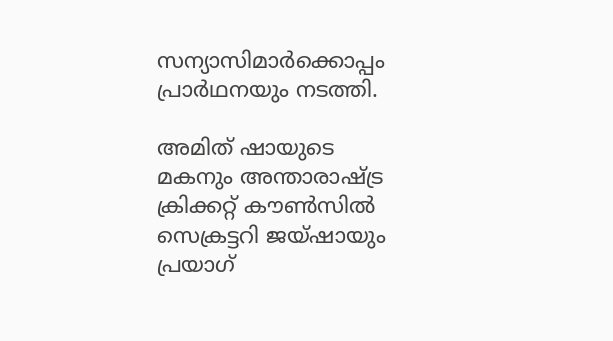സന്യാസിമാർക്കൊപ്പം പ്രാർഥനയും നടത്തി.

അമിത് ഷായുടെ മകനും അന്താരാഷ്ട്ര ക്രിക്കറ്റ് കൗൺസിൽ സെക്രട്ടറി ജയ്ഷായും പ്രയാഗ്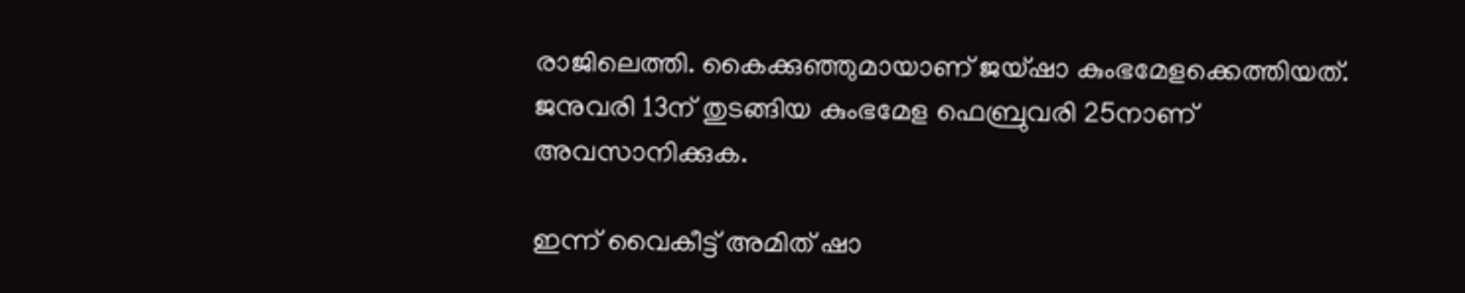രാജിലെത്തി. കൈക്കുഞ്ഞുമായാണ് ജയ്ഷാ കുംഭമേളക്കെത്തിയത്. ജനുവരി 13ന് തുടങ്ങിയ കുംഭമേള ഫെബ്രുവരി 25നാണ് അവസാനിക്കുക.

ഇന്ന് വൈകീട്ട് അമിത് ഷാ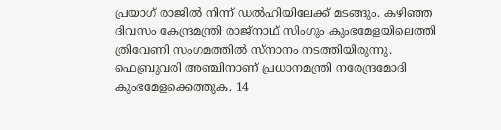പ്രയാഗ് രാജിൽ നിന്ന് ഡൽഹിയിലേക്ക് മടങ്ങും. കഴിഞ്ഞ ദിവസം കേന്ദ്രമന്ത്രി രാജ്‌നാഥ് സിംഗും കുംഭമേളയിലെത്തി ത്രിവേണി സംഗമത്തിൽ സ്‌നാനം നടത്തിയിരുന്നു. ഫെബ്രുവരി അഞ്ചിനാണ് പ്രധാനമന്ത്രി നരേന്ദ്രമോദി കുംഭമേളക്കെത്തുക. 14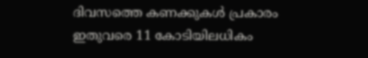ദിവസത്തെ കണക്കുകൾ പ്രകാരം ഇതുവരെ 11 കോടിയിലധികം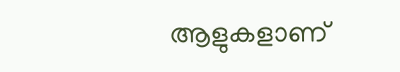ആളുകളാണ്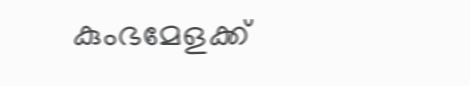കുംഭമേളക്ക്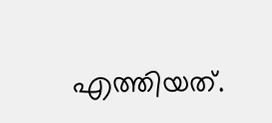എത്തിയത്.